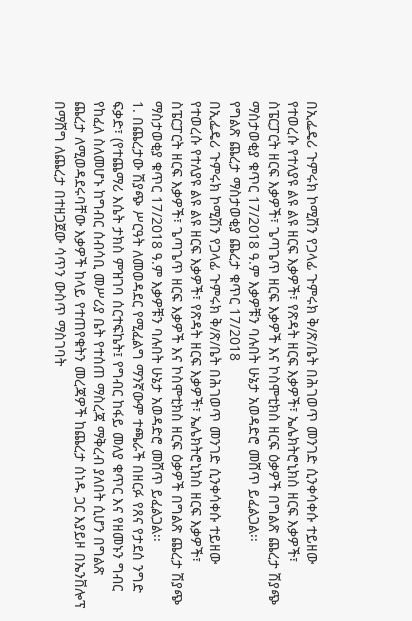በኢፌዴሪ ጉምሩክ ኮሚሽን የጋላፊ ጉምሩክ ቅ/ጽ/ቤት በሕገወጥ መንገድ ሲንቀሳቀሱ ተይዘው የተወረሱ የተለያዩ ልዩ ልዩ ዘርፍ እቃዎች፣ የጽዳት ዘርፍ እቃዎች፣ ኤሌክትሮኒክስ ዘርፍ እቃዎች፣ ስፔርፓርት ዘርፍ እቃዎች፣ ጌጣጌጥ ዘርፍ እቃዎች እና ኮስሞቲክስ ዘርፍ ዕቃዎች በግልጽ ጨረታ ሽያጭ ማስታወቂያ ቁጥር 17/2018 ዓ.ም እቃዎቹን ባሉበት ሁኔታ አወዳድሮ መሸጥ ይፈልጋል፡፡
የግልጽ ጨረታ ማስታወቂያ ጨረታ ቁጥር 17/2018
በኢፌዴሪ ጉምሩክ ኮሚሽን የጋላፊ ጉምሩክ ቅ/ጽ/ቤት በሕገወጥ መንገድ ሲንቀሳቀሱ ተይዘው የተወረሱ የተለያዩ ልዩ ልዩ ዘርፍ እቃዎች፣ የጽዳት ዘርፍ እቃዎች፣ ኤሌክትሮኒክስ ዘርፍ እቃዎች፣ ስፔርፓርት ዘርፍ እቃዎች፣ ጌጣጌጥ ዘርፍ እቃዎች እና ኮስሞቲክስ ዘርፍ ዕቃዎች በግልጽ ጨረታ ሽያጭ ማስታወቂያ ቁጥር 17/2018 ዓ.ም እቃዎቹን ባሉበት ሁኔታ አወዳድሮ መሸጥ ይፈልጋል፡፡
1. በጨረታው ሽያጭ ሥርዓት ለመወዳደር የሚፈልግ ማንኛውም ተጫራች በዘርፉ የጸና የታደሰ ንግድ ፍቃድ፣ (የተጨማሪ እሴት ታክስ ምዝገባ ሰርተፍኬት፤ የግብር ከፋይ መለያ ቁጥር እና የዘመኑን ግብር የከፈለ ስለመሆኑ ከግብር ሰብሳቢ መሥሪያ ቤት የተሰጠ ማስረጃ ማቅረብ ያለበት ሲሆን በግልጽ ጨረታ ለሚወዳደሩባቸው እቃዎች ከላይ የተጠየቁትን መረጃዎች ከጨረታ ሰነዱ ጋር እያይዞ በኤንቨሎፕ በማሸግ ለጨረታ በተዘጋጀው ሳጥን ውስጥ ማስገባት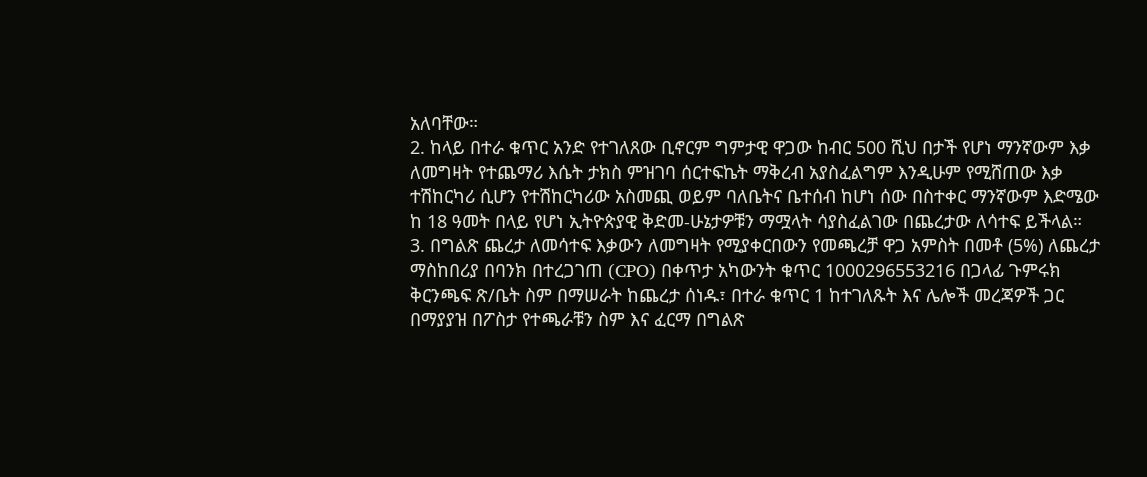አለባቸው።
2. ከላይ በተራ ቁጥር አንድ የተገለጸው ቢኖርም ግምታዊ ዋጋው ከብር 500 ሺህ በታች የሆነ ማንኛውም እቃ ለመግዛት የተጨማሪ እሴት ታክስ ምዝገባ ሰርተፍኬት ማቅረብ አያስፈልግም እንዲሁም የሚሸጠው እቃ ተሽከርካሪ ሲሆን የተሽከርካሪው አስመጪ ወይም ባለቤትና ቤተሰብ ከሆነ ሰው በስተቀር ማንኛውም እድሜው ከ 18 ዓመት በላይ የሆነ ኢትዮጵያዊ ቅድመ-ሁኔታዎቹን ማሟላት ሳያስፈልገው በጨረታው ለሳተፍ ይችላል።
3. በግልጽ ጨረታ ለመሳተፍ እቃውን ለመግዛት የሚያቀርበውን የመጫረቻ ዋጋ አምስት በመቶ (5%) ለጨረታ ማስከበሪያ በባንክ በተረጋገጠ (CPO) በቀጥታ አካውንት ቁጥር 1000296553216 በጋላፊ ጉምሩክ ቅርንጫፍ ጽ/ቤት ስም በማሠራት ከጨረታ ሰነዱ፣ በተራ ቁጥር 1 ከተገለጹት እና ሌሎች መረጃዎች ጋር በማያያዝ በፖስታ የተጫራቹን ስም እና ፈርማ በግልጽ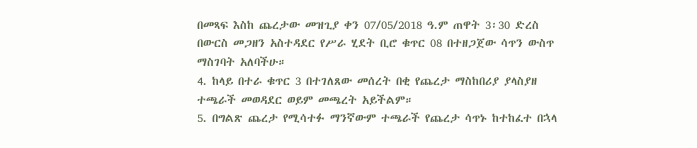በመጻፍ እስከ ጨረታው መዝጊያ ቀን 07/05/2018 ዓ.ም ጠዋት 3፡30 ድረስ በውርስ መጋዘን አስተዳደር የሥራ ሂደት ቢሮ ቁጥር 08 በተዘጋጀው ሳጥን ውስጥ ማስገባት አለባችሁ።
4. ከላይ በተራ ቁጥር 3 በተገለጸው መሰረት በቂ የጨረታ ማስከበሪያ ያላስያዘ ተጫራች መወዳደር ወይም መጫረት አይችልም።
5. በግልጽ ጨረታ የሚሳተፉ ማንኛውም ተጫራች የጨረታ ሳጥኑ ከተከፈተ በኋላ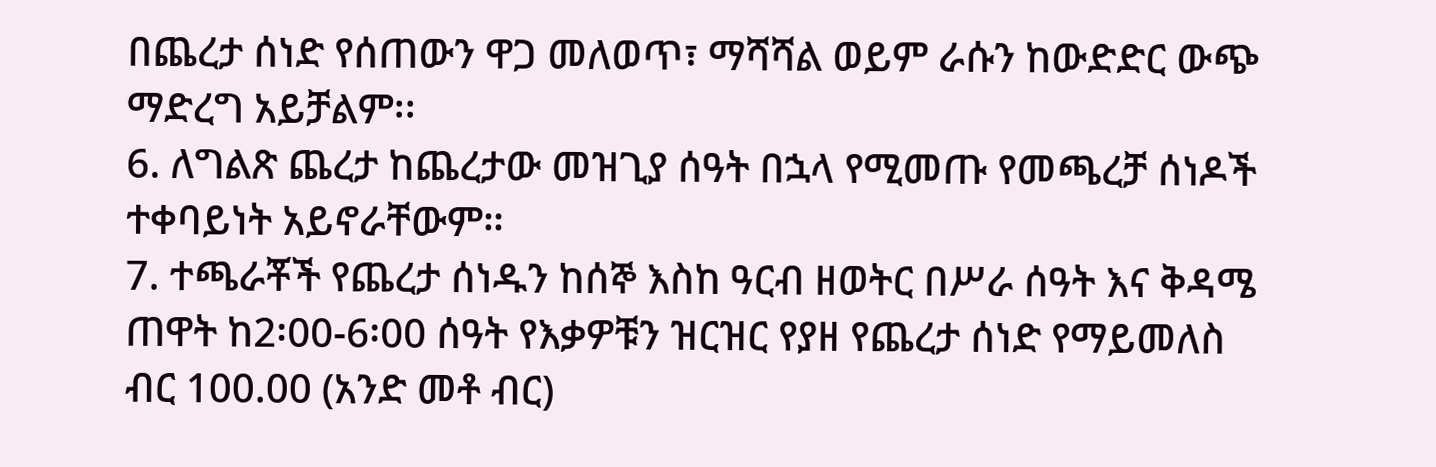በጨረታ ሰነድ የሰጠውን ዋጋ መለወጥ፣ ማሻሻል ወይም ራሱን ከውድድር ውጭ ማድረግ አይቻልም፡፡
6. ለግልጽ ጨረታ ከጨረታው መዝጊያ ሰዓት በኋላ የሚመጡ የመጫረቻ ሰነዶች ተቀባይነት አይኖራቸውም።
7. ተጫራቾች የጨረታ ሰነዱን ከሰኞ እስከ ዓርብ ዘወትር በሥራ ሰዓት እና ቅዳሜ ጠዋት ከ2፡00-6፡00 ሰዓት የእቃዎቹን ዝርዝር የያዘ የጨረታ ሰነድ የማይመለስ ብር 100.00 (አንድ መቶ ብር)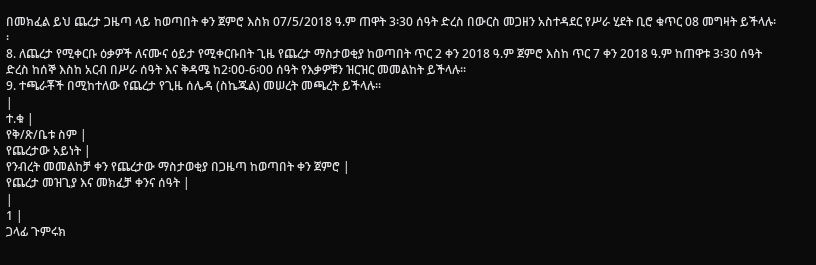በመክፈል ይህ ጨረታ ጋዜጣ ላይ ከወጣበት ቀን ጀምሮ እስክ 07/5/2018 ዓ.ም ጠዋት 3፡30 ሰዓት ድረስ በውርስ መጋዘን አስተዳደር የሥራ ሂደት ቢሮ ቁጥር 08 መግዛት ይችላሉ፡፡
8. ለጨረታ የሚቀርቡ ዕቃዎች ለናሙና ዕይታ የሚቀርቡበት ጊዜ የጨረታ ማስታወቂያ ከወጣበት ጥር 2 ቀን 2018 ዓ.ም ጀምሮ እስከ ጥር 7 ቀን 2018 ዓ.ም ከጠዋቱ 3፡30 ሰዓት ድረስ ከሰኞ እስከ አርብ በሥራ ሰዓት እና ቅዳሜ ከ2፡00-6፡00 ሰዓት የእቃዎቹን ዝርዝር መመልከት ይችላሉ፡፡
9. ተጫራቾች በሚከተለው የጨረታ የጊዜ ሰሌዳ (ስኬጁል) መሠረት መጫረት ይችላሉ፡፡
|
ተ.ቁ |
የቅ/ጽ/ቤቱ ስም |
የጨረታው አይነት |
የንብረት መመልከቻ ቀን የጨረታው ማስታወቂያ በጋዜጣ ከወጣበት ቀን ጀምሮ |
የጨረታ መዝጊያ እና መክፈቻ ቀንና ሰዓት |
|
1 |
ጋላፊ ጉምሩክ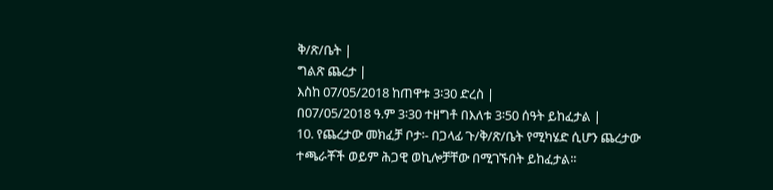ቅ/ጽ/ቤት |
ግልጽ ጨረታ |
እስከ 07/05/2018 ከጠዋቱ 3፡30 ድረስ |
በ07/05/2018 ዓ.ም 3፡30 ተዘግቶ በእለቱ 3፡50 ሰዓት ይከፈታል |
10. የጨረታው መክፈቻ ቦታ፡- በጋላፊ ጉ/ቅ/ጽ/ቤት የሚካሄድ ሲሆን ጨረታው ተጫራቾች ወይም ሕጋዊ ወኪሎቻቸው በሚገኙበት ይከፈታል፡፡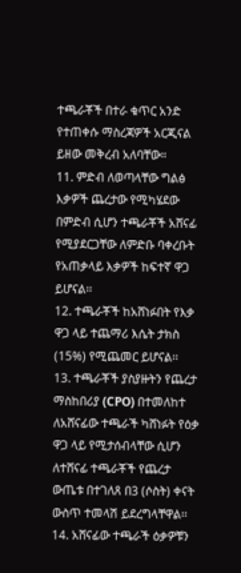ተጫራቾች በተራ ቁጥር አንድ የተጠቀሱ ማስረጃዎች አርጂናል ይዘው መቅረብ አለባቸው።
11. ምድብ ለወጣላቸው ግልፅ እቃዎች ጨረታው የሚካሄደው በምድብ ሲሆን ተጫራቾች አሸናፊ የሚያደርጋቸው ለምድቡ ባቀረቡት የአጠቃላይ እቃዎች ከፍተኛ ዋጋ ይሆናል፡፡
12. ተጫራቾች ከአሸነፉበት የእቃ ዋጋ ላይ ተጨማሪ እሴት ታክስ (15%) የሚጨመር ይሆናል፡፡
13. ተጫራቾች ያስያዙትን የጨረታ ማስከበሪያ (CPO) በተመለከተ ለአሸናፊው ተጫራች ካሸነፉት የዕቃ ዋጋ ላይ የሚታሰብላቸው ሲሆን ለተሸናፊ ተጫራቾች የጨረታ ውጤቱ በተገለጸ በ3 (ሶስት) ቀናት ውስጥ ተመላሽ ይደረግላቸዋል፡፡
14. አሸናፊው ተጫራች ዕቃዎቹን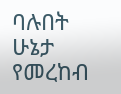ባሉበት ሁኔታ የመረከብ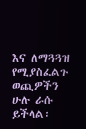እና ለማጓጓዝ የሚያስፈልጉ ወጪዎችን ሁሉ ራሱ ይችላል፡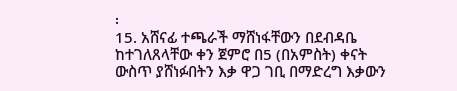፡
15. አሸናፊ ተጫራች ማሸነፋቸውን በደብዳቤ ከተገለጸላቸው ቀን ጀምሮ በ5 (በአምስት) ቀናት ውስጥ ያሸነፉበትን እቃ ዋጋ ገቢ በማድረግ እቃውን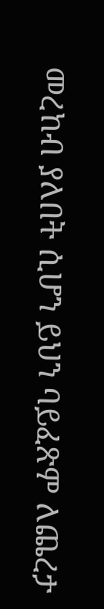መረከብ ያለበት ሲሆን ይህን ባይፈጽም ለጨረታ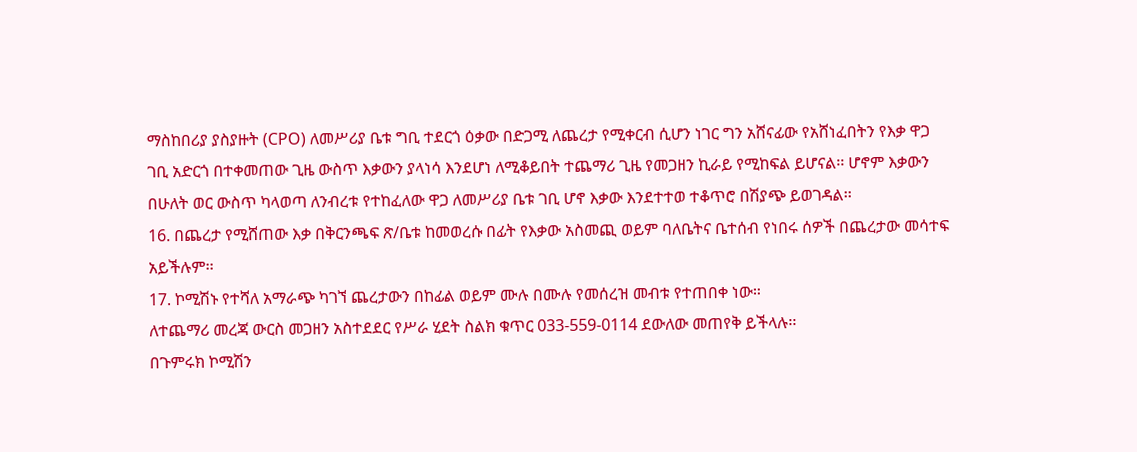ማስከበሪያ ያስያዙት (CPO) ለመሥሪያ ቤቱ ግቢ ተደርጎ ዕቃው በድጋሚ ለጨረታ የሚቀርብ ሲሆን ነገር ግን አሸናፊው የአሸነፈበትን የእቃ ዋጋ ገቢ አድርጎ በተቀመጠው ጊዜ ውስጥ እቃውን ያላነሳ እንደሆነ ለሚቆይበት ተጨማሪ ጊዜ የመጋዘን ኪራይ የሚከፍል ይሆናል፡፡ ሆኖም እቃውን በሁለት ወር ውስጥ ካላወጣ ለንብረቱ የተከፈለው ዋጋ ለመሥሪያ ቤቱ ገቢ ሆኖ እቃው እንደተተወ ተቆጥሮ በሽያጭ ይወገዳል፡፡
16. በጨረታ የሚሸጠው እቃ በቅርንጫፍ ጽ/ቤቱ ከመወረሱ በፊት የእቃው አስመጪ ወይም ባለቤትና ቤተሰብ የነበሩ ሰዎች በጨረታው መሳተፍ አይችሉም፡፡
17. ኮሚሽኑ የተሻለ አማራጭ ካገኘ ጨረታውን በከፊል ወይም ሙሉ በሙሉ የመሰረዝ መብቱ የተጠበቀ ነው።
ለተጨማሪ መረጃ ውርስ መጋዘን አስተደደር የሥራ ሂደት ስልክ ቁጥር 033-559-0114 ደውለው መጠየቅ ይችላሉ፡፡
በጉምሩክ ኮሚሽን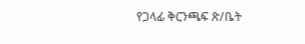የጋላፊ ቅርንጫፍ ጽ/ቤት